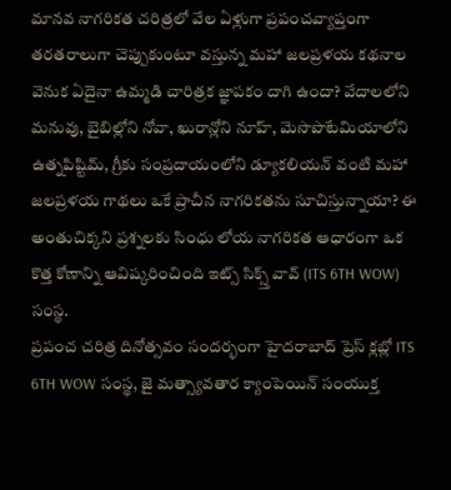మానవ నాగరికత చరిత్రలో వేల ఏళ్లుగా ప్రపంచవ్యాప్తంగా తరతరాలుగా చెప్పుకుంటూ వస్తున్న మహా జలప్రళయ కథనాల వెనుక ఏదైనా ఉమ్మడి చారిత్రక జ్ఞాపకం దాగి ఉందా? వేదాలలోని మనువు, బైబిల్లోని నోవా, ఖురాన్లోని నూహ్, మెసొపొటేమియాలోని ఉత్నపిష్టిమ్, గ్రీకు సంప్రదాయంలోని డ్యూకలియన్ వంటి మహా జలప్రళయ గాథలు ఒకే ప్రాచీన నాగరికతను సూచిస్తున్నాయా? ఈ అంతుచిక్కని ప్రశ్నలకు సింధు లోయ నాగరికత ఆధారంగా ఒక కొత్త కోణాన్ని ఆవిష్కరించింది ఇట్స్ సిక్స్త్ వావ్ (ITS 6TH WOW) సంస్థ.
ప్రపంచ చరిత్ర దినోత్సవం సందర్భంగా హైదరాబాద్ ప్రెస్ క్లబ్లో ITS 6TH WOW సంస్థ, జై మత్స్యావతార క్యాంపెయిన్ సంయుక్త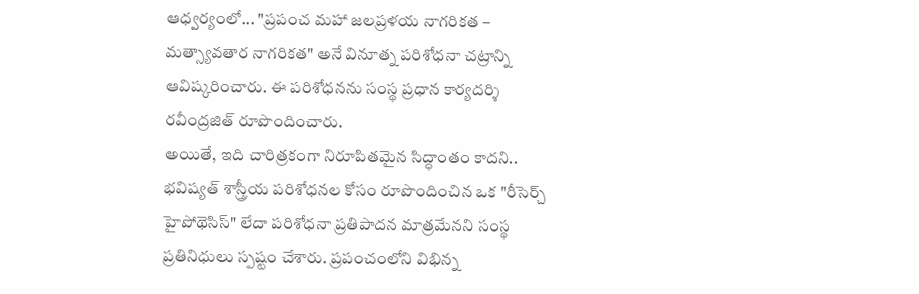ఆధ్వర్యంలో... "ప్రపంచ మహా జలప్రళయ నాగరికత – మత్స్యావతార నాగరికత" అనే వినూత్న పరిశోధనా చట్రాన్ని ఆవిష్కరించారు. ఈ పరిశోధనను సంస్థ ప్రధాన కార్యదర్శి రవీంద్రజిత్ రూపొందించారు.
అయితే, ఇది చారిత్రకంగా నిరూపితమైన సిద్ధాంతం కాదని.. భవిష్యత్ శాస్త్రీయ పరిశోధనల కోసం రూపొందించిన ఒక "రీసెర్చ్ హైపోథెసిస్" లేదా పరిశోధనా ప్రతిపాదన మాత్రమేనని సంస్థ ప్రతినిధులు స్పష్టం చేశారు. ప్రపంచంలోని విభిన్న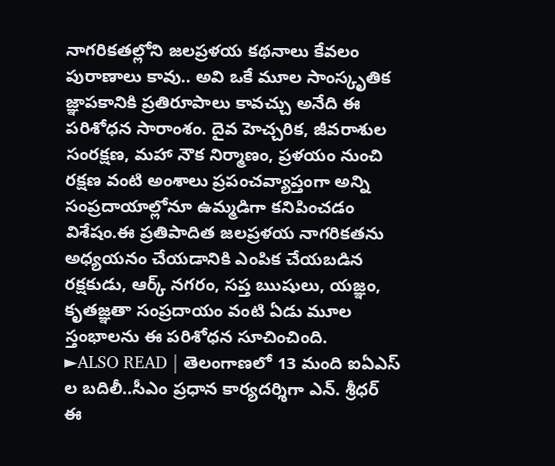నాగరికతల్లోని జలప్రళయ కథనాలు కేవలం పురాణాలు కావు.. అవి ఒకే మూల సాంస్కృతిక జ్ఞాపకానికి ప్రతిరూపాలు కావచ్చు అనేది ఈ పరిశోధన సారాంశం. దైవ హెచ్చరిక, జీవరాశుల సంరక్షణ, మహా నౌక నిర్మాణం, ప్రళయం నుంచి రక్షణ వంటి అంశాలు ప్రపంచవ్యాప్తంగా అన్ని సంప్రదాయాల్లోనూ ఉమ్మడిగా కనిపించడం విశేషం.ఈ ప్రతిపాదిత జలప్రళయ నాగరికతను అధ్యయనం చేయడానికి ఎంపిక చేయబడిన రక్షకుడు, ఆర్క్ నగరం, సప్త ఋషులు, యజ్ఞం, కృతజ్ఞతా సంప్రదాయం వంటి ఏడు మూల స్తంభాలను ఈ పరిశోధన సూచించింది.
►ALSO READ | తెలంగాణలో 13 మంది ఐఏఎస్ ల బదిలీ..సీఎం ప్రధాన కార్యదర్శిగా ఎన్. శ్రీధర్
ఈ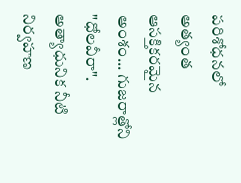పరిశోధనలో అత్యంత ఆసక్తికరమైన అంశం... గుజరాత్లోని "ధోలవీరా". అత్యాధునిక నీటి నిర్వహణ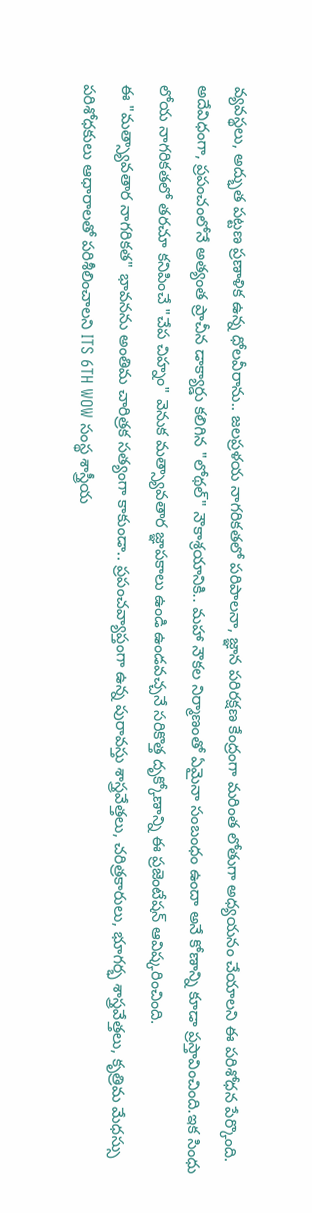వ్యవస్థలు, అద్భుత పట్టణ ప్రణాళిక ఉన్న ధోలవీరాను.. జలప్రళయ నాగరికతలో పరిపాలనా, జ్ఞాన పరిరక్షణ కేంద్రంగా మరింత లోతుగా అధ్యయనం చేయాలని ఈ పరిశోధన పేర్కొంది. అదేవిధంగా, ప్రపంచంలోనే అత్యంత ప్రాచీన డాక్యార్డు కలిగిన "లోథల్" నౌకాశ్రయానికి.. మహా నౌకల నిర్మాణంతో ఏమైనా సంబంధం ఉందా అనే కోణాన్ని కూడా ప్రస్తావించింది.ఇక సింధు లోయ నాగరికతలో తరచూ కనిపించే "చేప చిహ్నం" వెనుక మత్స్యావతార జ్ఞాపకాలు ఉండి ఉండవచ్చనే సరికొత్త దృక్కోణాన్ని ఈ ప్రజెంటేషన్ ఆవిష్కరించింది.
ఈ "మత్స్యావతార నాగరికత" భావనను అంతిమ చారిత్రక సత్యంగా కాకుండా.. ప్రపంచవ్యాప్తంగా ఉన్న పురావస్తు శాస్త్రవేత్తలు, చరిత్రకారులు, భూగర్భ శాస్త్రవేత్తలు, కృత్రిమ మేధస్సు పరిశోధకులు ఆధారాలతో పరిశీలించాలని ITS 6TH WOW సంస్థ శాస్త్రీయ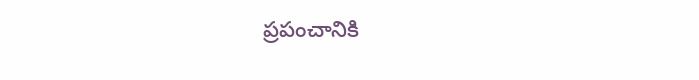ప్రపంచానికి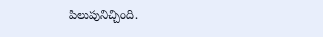పిలుపునిచ్చింది.